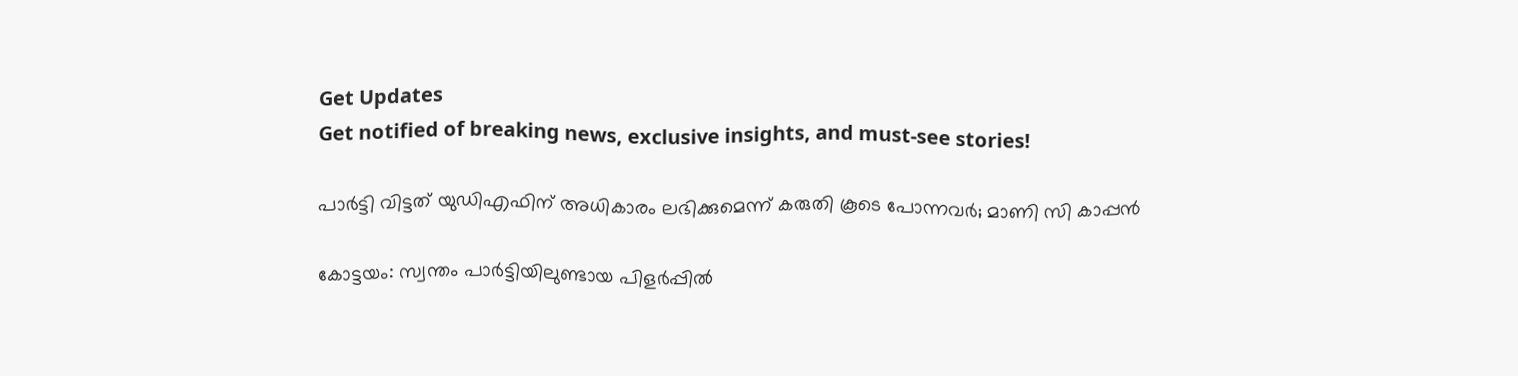Get Updates
Get notified of breaking news, exclusive insights, and must-see stories!

പാര്‍ട്ടി വിട്ടത് യുഡിഎഫിന് അധികാരം ലഭിക്കുമെന്ന് കരുതി കൂടെ പോന്നവര്‍; മാണി സി കാപ്പന്‍

കോട്ടയം: സ്വന്തം പാര്‍ട്ടിയിലുണ്ടായ പിളര്‍പ്പില്‍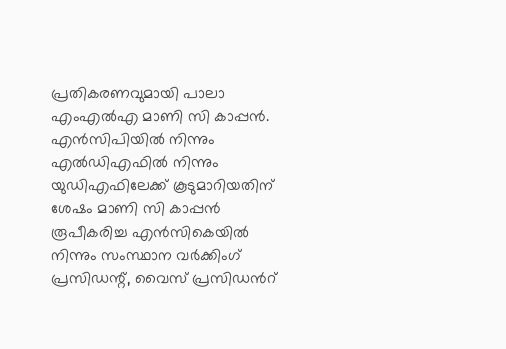പ്രതികരണവുമായി പാലാ എംഎല്‍എ മാണി സി കാപ്പന്‍. എന്‍സിപിയില്‍ നിന്നും എല്‍ഡിഎഫില്‍ നിന്നും യുഡിഎഫിലേക്ക് കൂടുമാറിയതിന് ശേഷം മാണി സി കാപ്പന്‍ രൂപീകരിച്ച എന്‍സികെയില്‍ നിന്നും സംസ്ഥാന വര്‍ക്കിംഗ് പ്രസിഡന്റ്, വൈസ് പ്രസിഡന്‍റ്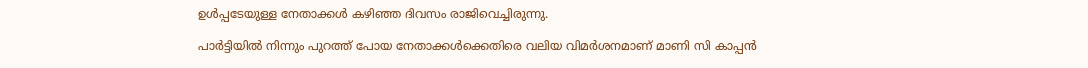ഉള്‍പ്പടേയുള്ള നേതാക്കള്‍ കഴിഞ്ഞ ദിവസം രാജിവെച്ചിരുന്നു.

പാര്‍ട്ടിയില്‍ നിന്നും പുറത്ത് പോയ നേതാക്കള്‍ക്കെതിരെ വലിയ വിമര്‍ശനമാണ് മാണി സി കാപ്പന്‍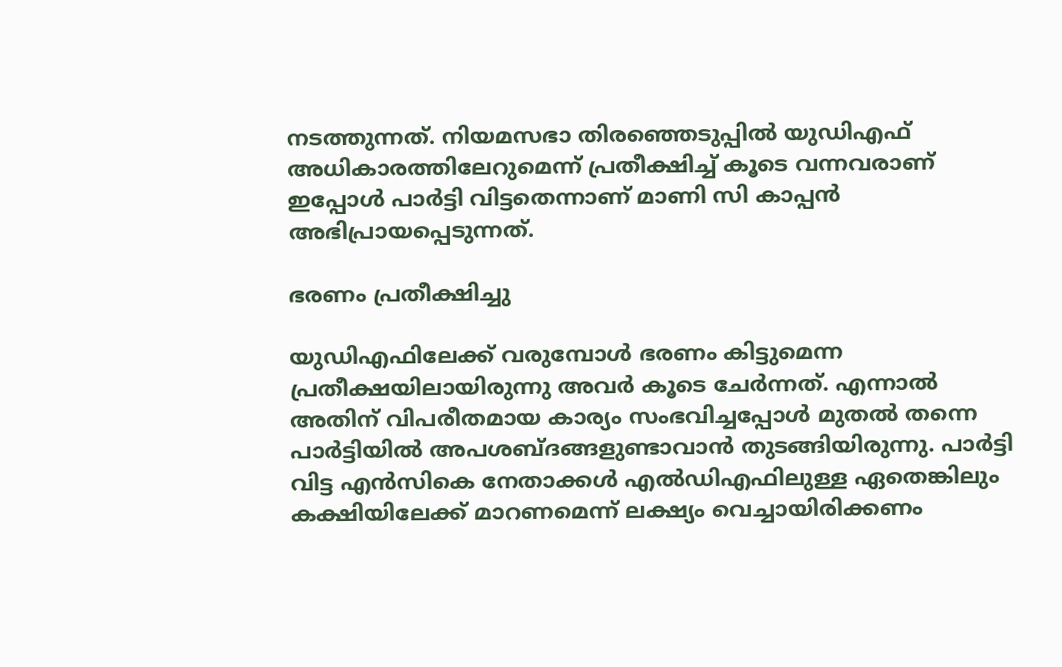നടത്തുന്നത്. നിയമസഭാ തിരഞ്ഞെടുപ്പില്‍ യുഡിഎഫ് അധികാരത്തിലേറുമെന്ന് പ്രതീക്ഷിച്ച് കൂടെ വന്നവരാണ് ഇപ്പോള്‍ പാര്‍ട്ടി വിട്ടതെന്നാണ് മാണി സി കാപ്പന്‍ അഭിപ്രായപ്പെടുന്നത്.

ഭരണം പ്രതീക്ഷിച്ചു

യുഡിഎഫിലേക്ക് വരുമ്പോള്‍ ഭരണം കിട്ടുമെന്ന പ്രതീക്ഷയിലായിരുന്നു അവര്‍ കൂടെ ചേര്‍ന്നത്. എന്നാല്‍ അതിന് വിപരീതമായ കാര്യം സംഭവിച്ചപ്പോള്‍ മുതല്‍ തന്നെ പാര്‍ട്ടിയില്‍ അപശബ്ദങ്ങളുണ്ടാവാന്‍ തുടങ്ങിയിരുന്നു. പാര്‍ട്ടി വിട്ട എന്‍സികെ നേതാക്കള്‍ എല്‍ഡിഎഫിലുള്ള ഏതെങ്കിലും കക്ഷിയിലേക്ക് മാറണമെന്ന് ലക്ഷ്യം വെച്ചായിരിക്കണം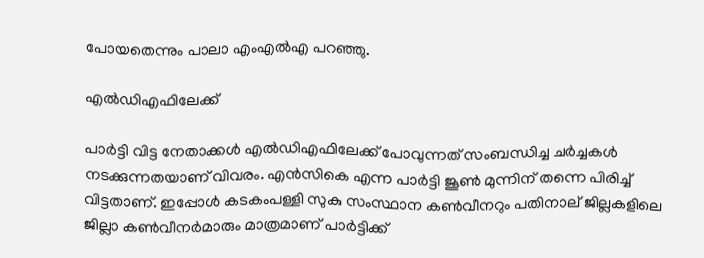പോയതെന്നും പാലാ എംഎല്‍എ പറഞ്ഞു.

എല്‍ഡിഎഫിലേക്ക്

പാര്‍ട്ടി വിട്ട നേതാക്കള്‍ എല്‍ഡിഎഫിലേക്ക് പോവുന്നത് സംബന്ധിച്ച ചര്‍ച്ചകള്‍ നടക്കുന്നതയാണ് വിവരം. എന്‍സികെ എന്ന പാര്‍ട്ടി ജൂണ്‍ മുന്നിന് തന്നെ പിരിച്ച് വിട്ടതാണ്. ഇപ്പോള്‍ കടകംപള്ളി സുകു സംസ്ഥാന കണ്‍വീനറും പതിനാല് ജില്ലകളിലെ ജില്ലാ കണ്‍വീനര്‍മാരും മാത്രമാണ് പാര്‍ട്ടിക്ക്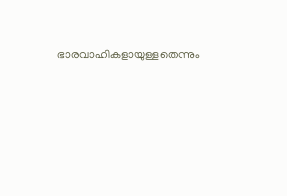ഭാരവാഹികളായുള്ളതെന്നും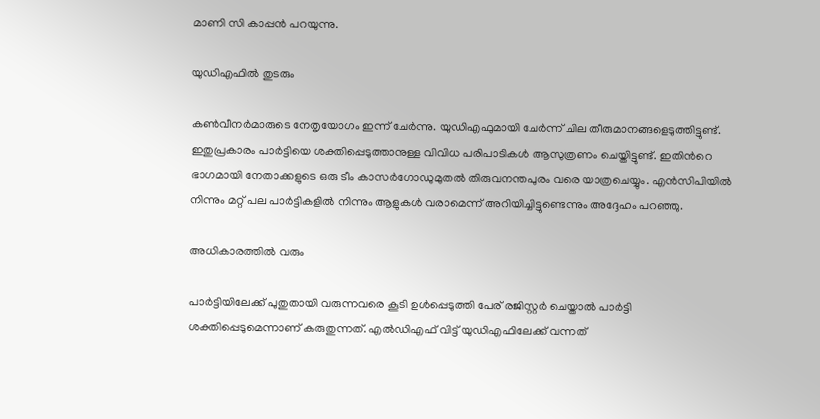മാണി സി കാപ്പന്‍ പറയുന്നു.

യുഡിഎഫില്‍ തുടരും

കണ്‍വീനര്‍മാരുടെ നേതൃയോഗം ഇന്ന് ചേര്‍ന്നു. യുഡിഎഫുമായി ചേര്‍ന്ന് ചില തീരുമാനങ്ങളെടുത്തിട്ടുണ്ട്. ഇതുപ്രകാരം പാര്‍ട്ടിയെ ശക്തിപ്പെടുത്താനുള്ള വിവിധ പരിപാടികള്‍ ആസുത്രണം ചെയ്തിട്ടുണ്ട്. ഇതിന്‍റെ ഭാഗമായി നേതാക്കളുടെ ഒരു ടീം കാസര്‍ഗോഡുമുതല്‍ തിരുവനന്തപുരം വരെ യാത്രചെയ്യും. എന്‍സിപിയില്‍ നിന്നും മറ്റ് പല പാര്‍ട്ടികളില്‍ നിന്നും ആളുകള്‍ വരാമെന്ന് അറിയിച്ചിട്ടുണ്ടെന്നും അദ്ദേഹം പറഞ്ഞു.

അധികാരത്തില്‍ വരും

പാര്‍ട്ടിയിലേക്ക് പുതുതായി വരുന്നവരെ കൂടി ഉള്‍പ്പെടുത്തി പേര് രജിസ്റ്റര്‍ ചെയ്താല്‍ പാര്‍ട്ടി ശക്തിപ്പെടുമെന്നാണ് കരുതുന്നത്. എല്‍ഡിഎഫ് വിട്ട് യുഡിഎഫിലേക്ക് വന്നത്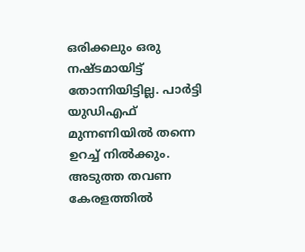ഒരിക്കലും ഒരു നഷ്ടമായിട്ട് തോന്നിയിട്ടില്ല. പാര്‍ട്ടി യുഡിഎഫ് മുന്നണിയില്‍ തന്നെ ഉറച്ച് നില്‍ക്കും. അടുത്ത തവണ കേരളത്തില്‍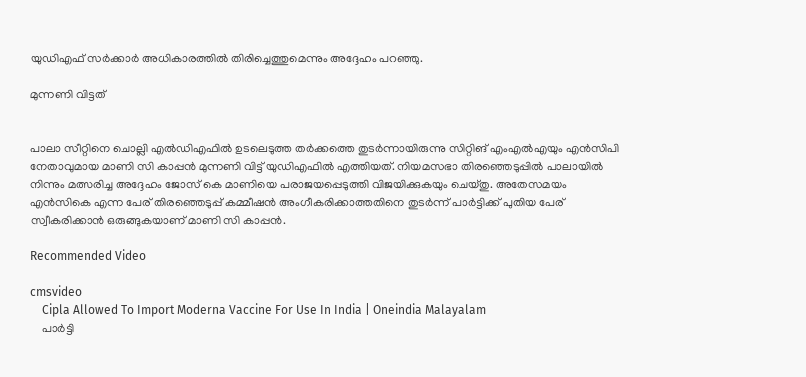യുഡിഎഫ് സര്‍ക്കാര്‍ അധികാരത്തില്‍ തിരിച്ചെത്തുമെന്നും അദ്ദേഹം പറഞ്ഞു.

മുന്നണി വിട്ടത്


പാലാ സീറ്റിനെ ചൊല്ലി എല്‍ഡിഎഫില്‍ ഉടലെടുത്ത തര്‍ക്കത്തെ തുടര്‍ന്നായിരുന്നു സിറ്റിങ് എംഎല്‍എയും എന്‍സിപി നേതാവുമായ മാണി സി കാപ്പന്‍ മുന്നണി വിട്ട് യുഡിഎഫില്‍ എത്തിയത്. നിയമസഭാ തിരഞ്ഞെടുപ്പില്‍ പാലായില്‍ നിന്നും മത്സരിച്ച അദ്ദേഹം ജോസ് കെ മാണിയെ പരാജയപ്പെടുത്തി വിജയിക്കുകയും ചെയ്തു. അതേസമയം എന്‍സികെ എന്ന പേര് തിരഞ്ഞെടുപ്പ് കമ്മീഷന്‍ അംഗീകരിക്കാത്തതിനെ തുടര്‍ന്ന് പാര്‍ട്ടിക്ക് പുതിയ പേര് സ്വീകരിക്കാന്‍ ഒരുങ്ങുകയാണ് മാണി സി കാപ്പന്‍.

Recommended Video

cmsvideo
    Cipla Allowed To Import Moderna Vaccine For Use In India | Oneindia Malayalam
    പാര്‍ട്ടി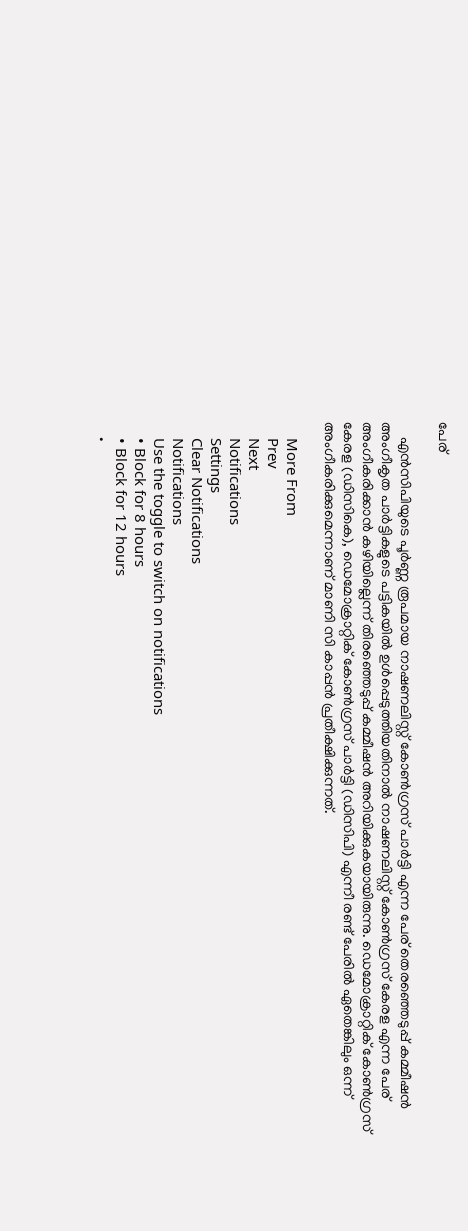പേര്

    എൻസിപിയുടെ പൂർണ്ണ രൂപമായ നാഷണലിസ്റ്റ് കോൺഗ്രസ് പാർട്ടി എന്ന പേര് തെരഞ്ഞെടുപ്പ് കമ്മീഷൻ അംഗീകൃത പാർട്ടികളുടെ പട്ടികയിൽ ഉൾപ്പെടുത്തിയതിനാൽ നാഷണലിസ്റ്റ് കോൺഗ്രസ് കേരള എന്ന പേര് അംഗീകരിക്കാന്‍ കഴിയില്ലെന്ന് തിരഞ്ഞെടുപ്പ് കമ്മീഷന്‍ അറിയിക്കുകയായിരുന്നു. ഡെമോക്രാറ്റിക് കോൺഗ്രസ് കേരള (ഡിസികെ), ഡെമോക്രാറ്റിക് കോൺഗ്രസ് പാർട്ടി (ഡിസിപി) എന്നീ രണ്ട് പേരില്‍ ഏതെങ്കിലും ഒന്ന് അംഗീകരിക്കുമെന്നാണ് മാണി സി കാപ്പന്‍ പ്രതീക്ഷിക്കുന്നത്.

    More From
    Prev
    Next
    Notifications
    Settings
    Clear Notifications
    Notifications
    Use the toggle to switch on notifications
    • Block for 8 hours
    • Block for 12 hours
    •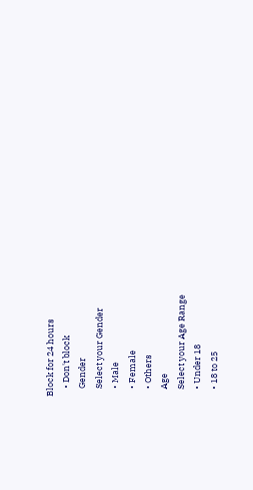Block for 24 hours
    • Don't block
    Gender
    Select your Gender
    • Male
    • Female
    • Others
    Age
    Select your Age Range
    • Under 18
    • 18 to 25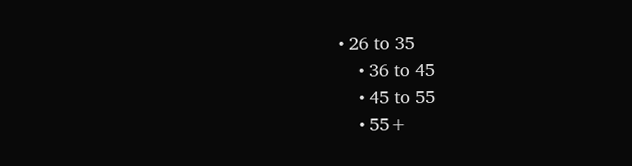• 26 to 35
    • 36 to 45
    • 45 to 55
    • 55+